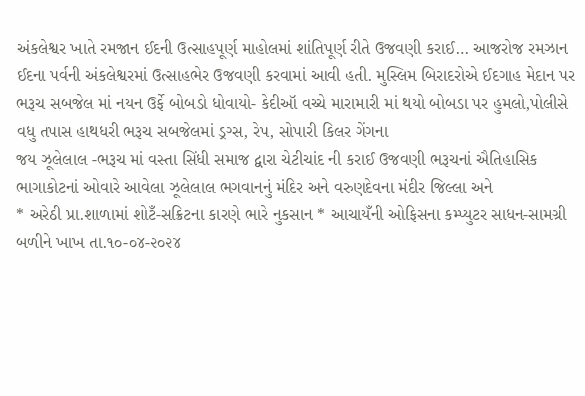અંકલેશ્વર ખાતે રમજાન ઈદની ઉત્સાહપૂર્ણ માહોલમાં શાંતિપૂર્ણ રીતે ઉજવણી કરાઈ… આજરોજ રમઝાન ઈદના પર્વની અંકલેશ્વરમાં ઉત્સાહભેર ઉજવણી કરવામાં આવી હતી. મુસ્લિમ બિરાદરોએ ઈદગાહ મેદાન પર
ભરૂચ સબજેલ માં નયન ઉર્ફે બોબડો ધોવાયો- કેદીઑ વચ્ચે મારામારી માં થયો બોબડા પર હુમલો,પોલીસે વધુ તપાસ હાથધરી ભરૂચ સબજેલમાં ડ્રગ્સ, રેપ, સોપારી કિલર ગેંગના
જય ઝૂલેલાલ -ભરૂચ માં વસ્તા સિંધી સમાજ દ્વારા ચેટીચાંદ ની કરાઈ ઉજવણી ભરૂચનાં ઐતિહાસિક ભાગાકોટનાં ઓવારે આવેલા ઝૂલેલાલ ભગવાનનું મંદિર અને વરુણદેવના મંદીર જિલ્લા અને
* અરેઠી પ્રા.શાળામાં શોટઁ-સક્રિટના કારણે ભારે નુકસાન * આચાયઁની ઓફિસના કમ્પ્યુટર સાધન-સામગ્રી બળીને ખાખ તા.૧૦-૦૪-૨૦૨૪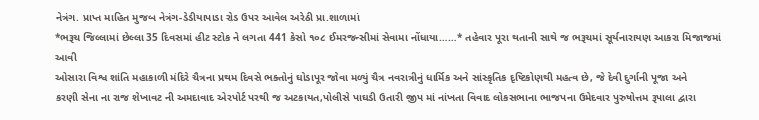નેત્રંગ. પ્રાપ્ત માહિત મુજબ નેત્રંગ-ડેડીયાપાડા રોડ ઉપર આવેલ અરેઠી પ્રા.શાળામાં
*ભરૂચ જિલ્લામાં છેલ્લા 35 દિવસમાં હીટ સ્ટોક ને લગતા 441 કેસો ૧૦૮ ઈમરજન્સીમાં સેવામા નોંધાયા……* તહેવાર પૂરા થતાની સાથે જ ભરૂચમાં સૂર્યનારાયણ આકરા મિજાજમાં આવી
ઓસારા વિશ્વ શાંતિ મહાકાળી મંદિરે ચૈત્રના પ્રથમ દિવસે ભક્તોનું ઘોડાપૂર જોવા મળ્યું ચૈત્ર નવરાત્રીનું ધાર્મિક અને સાંસ્કૃતિક દૃષ્ટિકોણથી મહત્વ છે, જે દેવી દુર્ગાની પૂજા અને
કરણી સેના ના રાજ શેખાવટ ની અમદાવાદ એરપોર્ટ પરથી જ અટકાયત,પોલીસે પાઘડી ઉતારી જીપ માં નાંખતા વિવાદ લોકસભાના ભાજપના ઉમેદવાર પુરુષોત્તમ રૂપાલા દ્વારા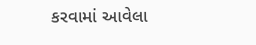કરવામાં આવેલા